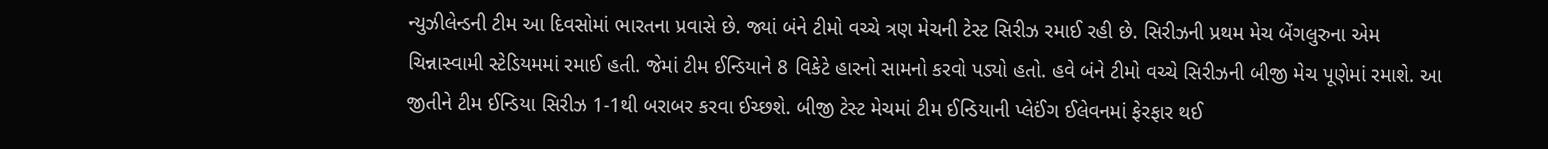ન્યુઝીલેન્ડની ટીમ આ દિવસોમાં ભારતના પ્રવાસે છે. જ્યાં બંને ટીમો વચ્ચે ત્રણ મેચની ટેસ્ટ સિરીઝ રમાઈ રહી છે. સિરીઝની પ્રથમ મેચ બેંગલુરુના એમ ચિન્નાસ્વામી સ્ટેડિયમમાં રમાઈ હતી. જેમાં ટીમ ઈન્ડિયાને 8 વિકેટે હારનો સામનો કરવો પડ્યો હતો. હવે બંને ટીમો વચ્ચે સિરીઝની બીજી મેચ પૂણેમાં રમાશે. આ જીતીને ટીમ ઈન્ડિયા સિરીઝ 1-1થી બરાબર કરવા ઈચ્છશે. બીજી ટેસ્ટ મેચમાં ટીમ ઈન્ડિયાની પ્લેઈંગ ઈલેવનમાં ફેરફાર થઈ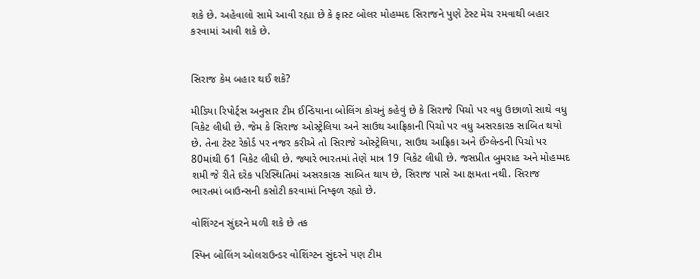શકે છે. અહેવાલો સામે આવી રહ્યા છે કે ફાસ્ટ બોલર મોહમ્મદ સિરાજને પુણે ટેસ્ટ મેચ રમવાથી બહાર કરવામાં આવી શકે છે.


સિરાજ કેમ બહાર થઈ શકે?

મીડિયા રિપોર્ટ્સ અનુસાર ટીમ ઈન્ડિયાના બોલિંગ કોચનું કહેવું છે કે સિરાજે પિચો પર વધુ ઉછાળો સાથે વધુ વિકેટ લીધી છે. જેમ કે સિરાજ ઓસ્ટ્રેલિયા અને સાઉથ આફ્રિકાની પિચો પર વધુ અસરકારક સાબિત થયો છે. તેના ટેસ્ટ રેકોર્ડ પર નજર કરીએ તો સિરાજે ઓસ્ટ્રેલિયા, સાઉથ આફ્રિકા અને ઈંગ્લેન્ડની પિચો પર 80માંથી 61 વિકેટ લીધી છે. જ્યારે ભારતમાં તેણે માત્ર 19 વિકેટ લીધી છે. જસપ્રીત બુમરાહ અને મોહમ્મદ શમી જે રીતે દરેક પરિસ્થિતિમાં અસરકારક સાબિત થાય છે, સિરાજ પાસે આ ક્ષમતા નથી. સિરાજ ભારતમાં બાઉન્સની કસોટી કરવામાં નિષ્ફળ રહ્યો છે.

વોશિંગ્ટન સુંદરને મળી શકે છે તક

સ્પિન બોલિંગ ઓલરાઉન્ડર વોશિંગ્ટન સુંદરને પણ ટીમ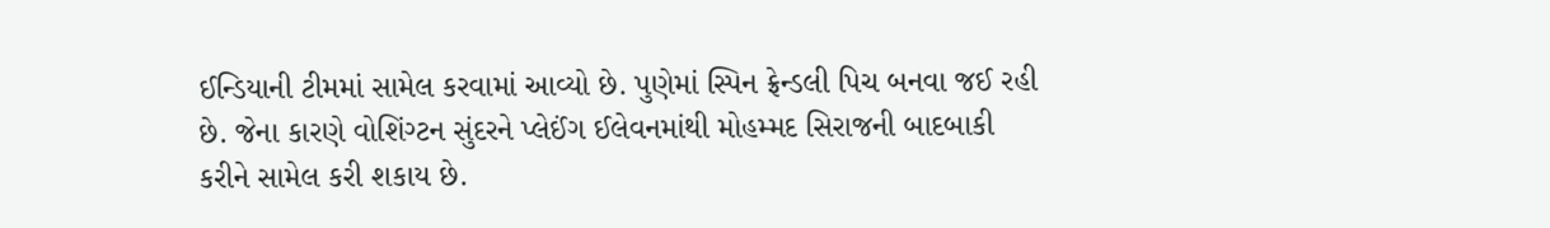ઈન્ડિયાની ટીમમાં સામેલ કરવામાં આવ્યો છે. પુણેમાં સ્પિન ફ્રેન્ડલી પિચ બનવા જઈ રહી છે. જેના કારણે વોશિંગ્ટન સુંદરને પ્લેઈંગ ઈલેવનમાંથી મોહમ્મદ સિરાજની બાદબાકી કરીને સામેલ કરી શકાય છે.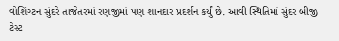વોશિંગ્ટન સુંદરે તાજેતરમાં રણજીમાં પણ શાનદાર પ્રદર્શન કર્યું છે. આવી સ્થિતિમાં સુંદર બીજી ટેસ્ટ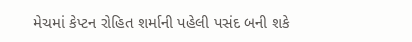મેચમાં કેપ્ટન રોહિત શર્માની પહેલી પસંદ બની શકે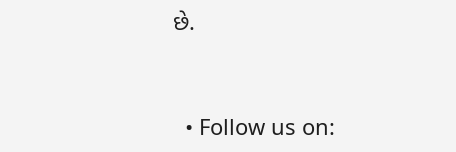છે.


  • Follow us on: